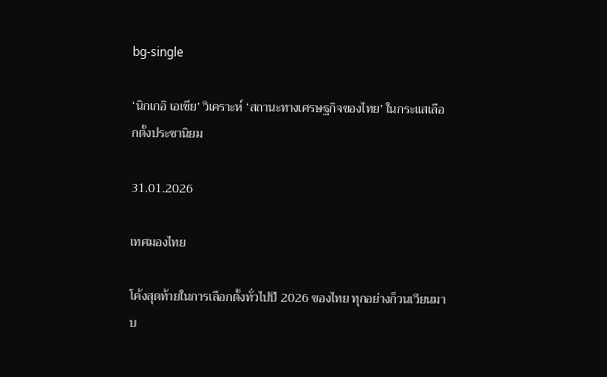bg-single

‘นิกเกอิ เอเชีย’ วิเคราะห์ ‘สถานะทางเศรษฐกิจของไทย’ ในกระแสเลือกตั้งประชานิยม

31.01.2026

เทศมองไทย

โค้งสุดท้ายในการเลือกตั้งทั่วไปปี 2026 ของไทย ทุกอย่างก็วนเวียนมาบ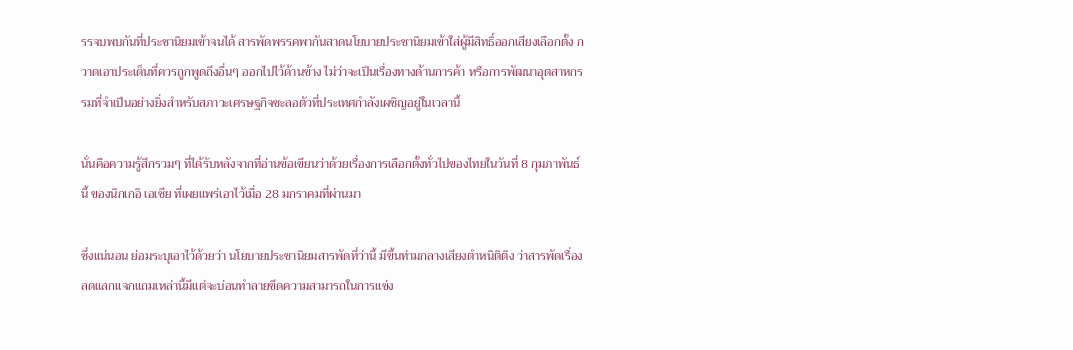รรจบพบกันที่ประชานิยมเข้าจนได้ สารพัดพรรคพากันสาดนโยบายประชานิยมเข้าใส่ผู้มีสิทธิ์ออกเสียงเลือกตั้ง กวาดเอาประเด็นที่ควรถูกพูดถึงอื่นๆ ออกไปไว้ด้านข้าง ไม่ว่าจะเป็นเรื่องทางด้านการค้า หรือการพัฒนาอุตสาหกรรมที่จำเป็นอย่างยิ่งสำหรับสภาวะเศรษฐกิจชะลอตัวที่ประเทศกำลังเผชิญอยู่ในเวลานี้

นั่นคือความรู้สึกรวมๆ ที่ได้รับหลังจากที่อ่านข้อเขียนว่าด้วยเรื่องการเลือกตั้งทั่วไปของไทยในวันที่ 8 กุมภาพันธ์นี้ ของนิกเกอิ เอเชีย ที่เผยแพร่เอาไว้เมื่อ 28 มกราคมที่ผ่านมา

ซึ่งแน่นอน ย่อมระบุเอาไว้ด้วยว่า นโยบายประชานิยมสารพัดที่ว่านี้ มีขึ้นท่ามกลางเสียงตำหนิติติง ว่าสารพัดเรื่องลดแลกแจกแถมเหล่านี้มีแต่จะบ่อนทำลายขีดความสามารถในการแข่ง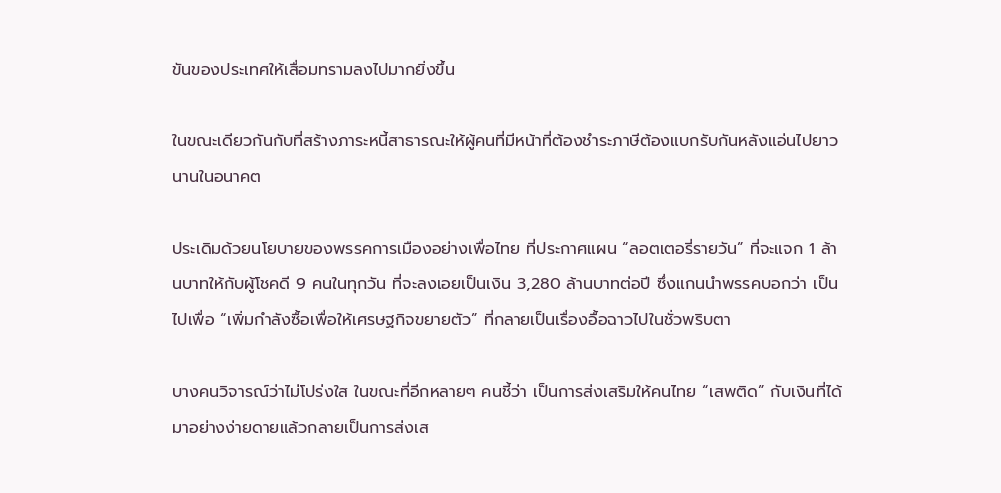ขันของประเทศให้เสื่อมทรามลงไปมากยิ่งขึ้น

ในขณะเดียวกันกับที่สร้างภาระหนี้สาธารณะให้ผู้คนที่มีหน้าที่ต้องชำระภาษีต้องแบกรับกันหลังแอ่นไปยาวนานในอนาคต

ประเดิมด้วยนโยบายของพรรคการเมืองอย่างเพื่อไทย ที่ประกาศแผน “ลอตเตอรี่รายวัน” ที่จะแจก 1 ล้านบาทให้กับผู้โชคดี 9 คนในทุกวัน ที่จะลงเอยเป็นเงิน 3,280 ล้านบาทต่อปี ซึ่งแกนนำพรรคบอกว่า เป็นไปเพื่อ “เพิ่มกำลังซื้อเพื่อให้เศรษฐกิจขยายตัว” ที่กลายเป็นเรื่องอื้อฉาวไปในชั่วพริบตา

บางคนวิจารณ์ว่าไม่โปร่งใส ในขณะที่อีกหลายๆ คนชี้ว่า เป็นการส่งเสริมให้คนไทย “เสพติด” กับเงินที่ได้มาอย่างง่ายดายแล้วกลายเป็นการส่งเส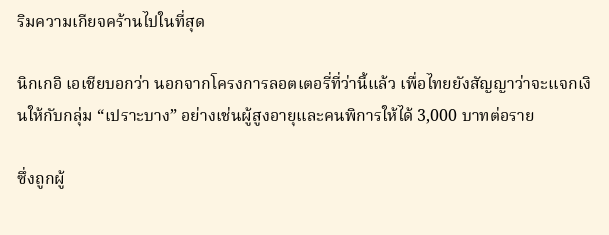ริมความเกียจคร้านไปในที่สุด

นิกเกอิ เอเชียบอกว่า นอกจากโครงการลอตเตอรี่ที่ว่านี้แล้ว เพื่อไทยยังสัญญาว่าจะแจกเงินให้กับกลุ่ม “เปราะบาง” อย่างเช่นผู้สูงอายุและคนพิการให้ได้ 3,000 บาทต่อราย

ซึ่งถูกผู้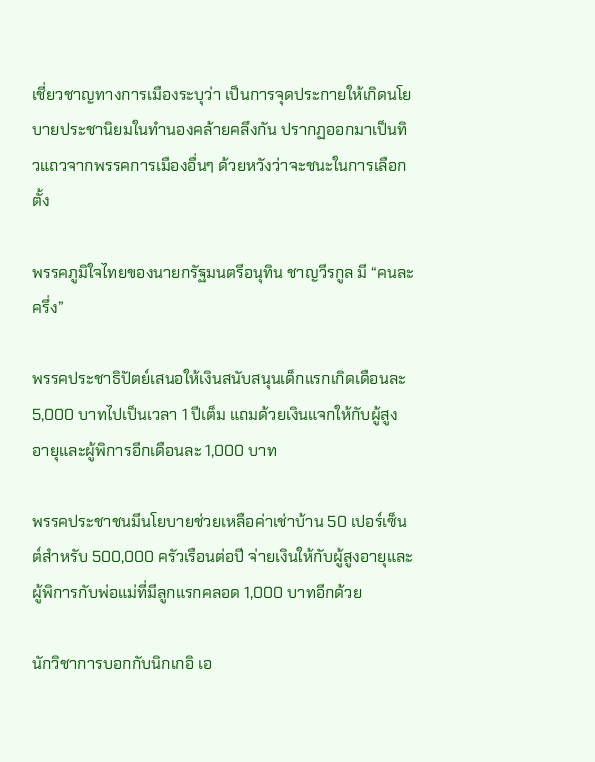เชี่ยวชาญทางการเมืองระบุว่า เป็นการจุดประกายให้เกิดนโยบายประชานิยมในทำนองคล้ายคลึงกัน ปรากฏออกมาเป็นทิวแถวจากพรรคการเมืองอื่นๆ ด้วยหวังว่าจะชนะในการเลือกตั้ง

พรรคภูมิใจไทยของนายกรัฐมนตรีอนุทิน ชาญวีรกูล มี “คนละครึ่ง”

พรรคประชาธิปัตย์เสนอให้เงินสนับสนุนเด็กแรกเกิดเดือนละ 5,000 บาทไปเป็นเวลา 1 ปีเต็ม แถมด้วยเงินแจกให้กับผู้สูงอายุและผู้พิการอีกเดือนละ 1,000 บาท

พรรคประชาชนมีนโยบายช่วยเหลือค่าเช่าบ้าน 50 เปอร์เซ็นต์สำหรับ 500,000 ครัวเรือนต่อปี จ่ายเงินให้กับผู้สูงอายุและผู้พิการกับพ่อแม่ที่มีลูกแรกคลอด 1,000 บาทอีกด้วย

นักวิชาการบอกกับนิกเกอิ เอ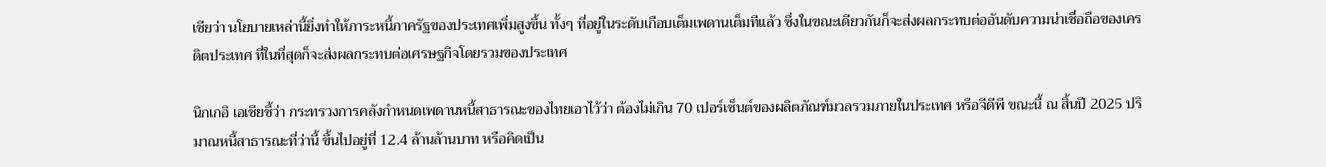เชียว่า นโยบายเหล่านี้ยิ่งทำให้ภาระหนี้ภาครัฐของประเทศเพิ่มสูงขึ้น ทั้งๆ ที่อยู่ในระดับเกือบเต็มเพดานเต็มทีแล้ว ซึ่งในขณะเดียวกันก็จะส่งผลกระทบต่ออันดับความน่าเชื่อถือของเครดิตประเทศ ที่ในที่สุดก็จะส่งผลกระทบต่อเศรษฐกิจโดยรวมของประเทศ

นิกเกอิ เอเชียชี้ว่า กระทรวงการคลังกำหนดเพดานหนี้สาธารณะของไทยเอาไว้ว่า ต้องไม่เกิน 70 เปอร์เซ็นต์ของผลิตภัณฑ์มวลรวมภายในประเทศ หรือจีดีพี ขณะนี้ ณ สิ้นปี 2025 ปริมาณหนี้สาธารณะที่ว่านี้ ขึ้นไปอยู่ที่ 12.4 ล้านล้านบาท หรือคิดเป็น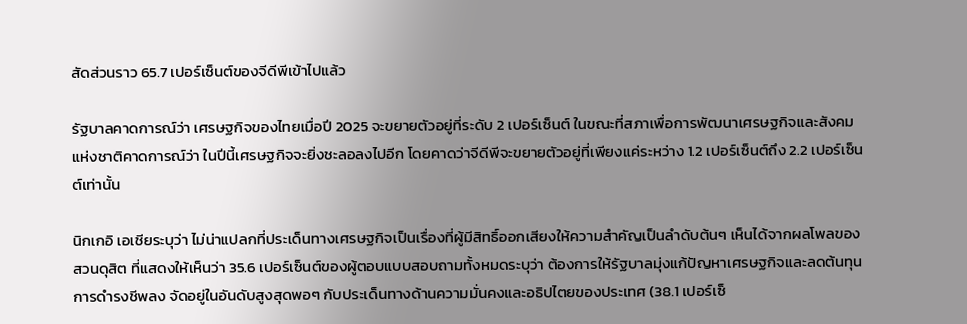สัดส่วนราว 65.7 เปอร์เซ็นต์ของจีดีพีเข้าไปแล้ว

รัฐบาลคาดการณ์ว่า เศรษฐกิจของไทยเมื่อปี 2025 จะขยายตัวอยู่ที่ระดับ 2 เปอร์เซ็นต์ ในขณะที่สภาเพื่อการพัฒนาเศรษฐกิจและสังคมแห่งชาติคาดการณ์ว่า ในปีนี้เศรษฐกิจจะยิ่งชะลอลงไปอีก โดยคาดว่าจีดีพีจะขยายตัวอยู่ที่เพียงแค่ระหว่าง 1.2 เปอร์เซ็นต์ถึง 2.2 เปอร์เซ็นต์เท่านั้น

นิกเกอิ เอเชียระบุว่า ไม่น่าแปลกที่ประเด็นทางเศรษฐกิจเป็นเรื่องที่ผู้มีสิทธิ์ออกเสียงให้ความสำคัญเป็นลำดับต้นๆ เห็นได้จากผลโพลของสวนดุสิต ที่แสดงให้เห็นว่า 35.6 เปอร์เซ็นต์ของผู้ตอบแบบสอบถามทั้งหมดระบุว่า ต้องการให้รัฐบาลมุ่งแก้ปัญหาเศรษฐกิจและลดต้นทุนการดำรงชีพลง จัดอยู่ในอันดับสูงสุดพอๆ กับประเด็นทางด้านความมั่นคงและอธิปไตยของประเทศ (38.1 เปอร์เซ็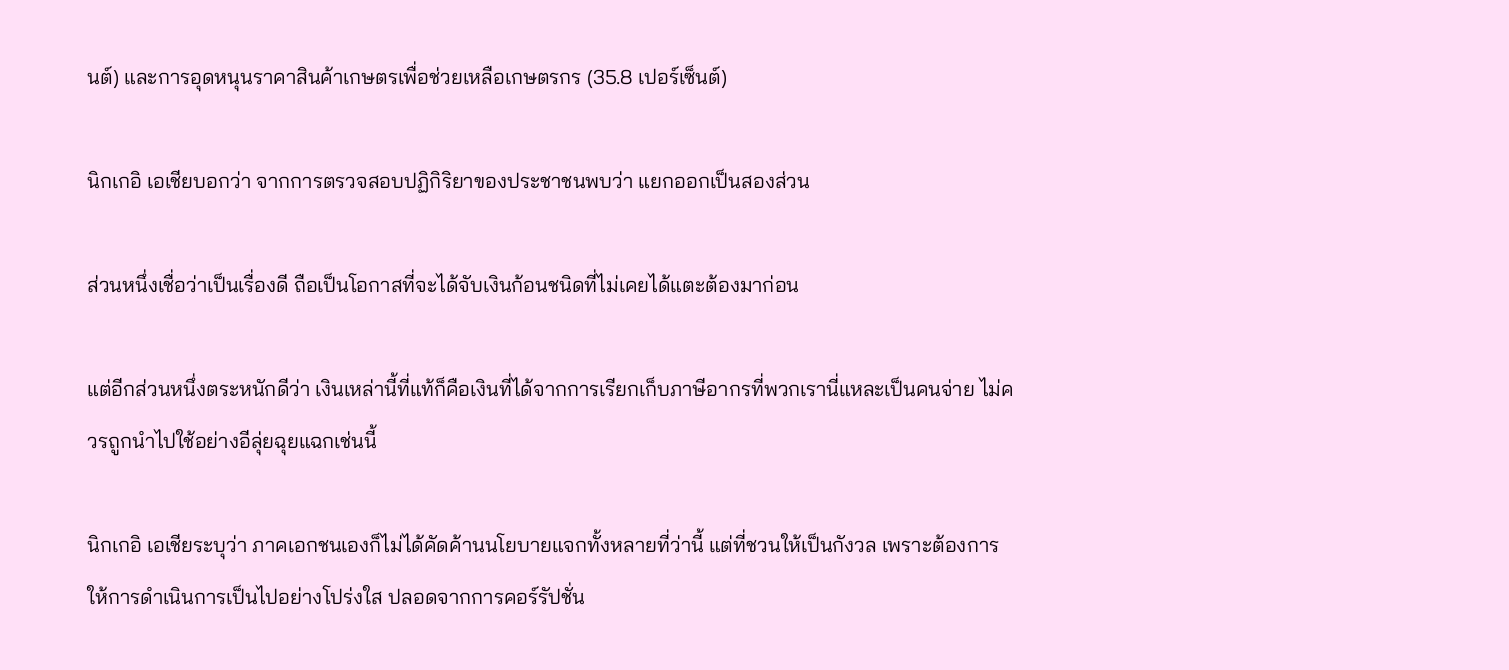นต์) และการอุดหนุนราคาสินค้าเกษตรเพื่อช่วยเหลือเกษตรกร (35.8 เปอร์เซ็นต์)

นิกเกอิ เอเชียบอกว่า จากการตรวจสอบปฏิกิริยาของประชาชนพบว่า แยกออกเป็นสองส่วน

ส่วนหนึ่งเชื่อว่าเป็นเรื่องดี ถือเป็นโอกาสที่จะได้จับเงินก้อนชนิดที่ไม่เคยได้แตะต้องมาก่อน

แต่อีกส่วนหนึ่งตระหนักดีว่า เงินเหล่านี้ที่แท้ก็คือเงินที่ได้จากการเรียกเก็บภาษีอากรที่พวกเรานี่แหละเป็นคนจ่าย ไม่ควรถูกนำไปใช้อย่างอีลุ่ยฉุยแฉกเช่นนี้

นิกเกอิ เอเชียระบุว่า ภาคเอกชนเองก็ไม่ได้คัดค้านนโยบายแจกทั้งหลายที่ว่านี้ แต่ที่ชวนให้เป็นกังวล เพราะต้องการให้การดำเนินการเป็นไปอย่างโปร่งใส ปลอดจากการคอร์รัปชั่น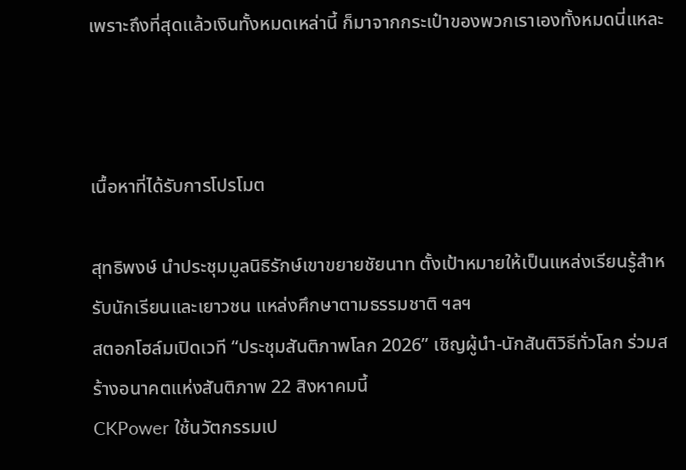เพราะถึงที่สุดแล้วเงินทั้งหมดเหล่านี้ ก็มาจากกระเป๋าของพวกเราเองทั้งหมดนี่แหละ



เนื้อหาที่ได้รับการโปรโมต

สุทธิพงษ์ นำประชุมมูลนิธิรักษ์เขาขยายชัยนาท ตั้งเป้าหมายให้เป็นแหล่งเรียนรู้สำหรับนักเรียนและเยาวชน แหล่งศึกษาตามธรรมชาติ ฯลฯ
สตอกโฮล์มเปิดเวที “ประชุมสันติภาพโลก 2026” เชิญผู้นำ-นักสันติวิธีทั่วโลก ร่วมสร้างอนาคตแห่งสันติภาพ 22 สิงหาคมนี้
CKPower ใช้นวัตกรรมเป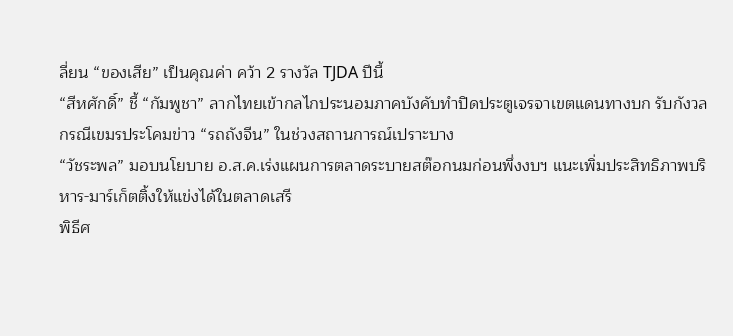ลี่ยน “ของเสีย” เป็นคุณค่า คว้า 2 รางวัล TJDA ปีนี้
“สีหศักดิ์” ชี้ “กัมพูชา” ลากไทยเข้ากลไกประนอมภาคบังคับทำปิดประตูเจรจาเขตแดนทางบก รับกังวลกรณีเขมรประโคมข่าว “รถถังจีน” ในช่วงสถานการณ์เปราะบาง
“วัชระพล” มอบนโยบาย อ.ส.ค.เร่งแผนการตลาดระบายสต๊อกนมก่อนพึ่งงบฯ แนะเพิ่มประสิทธิภาพบริหาร-มาร์เก็ตติ้งให้แข่งได้ในตลาดเสรี
พิธีศ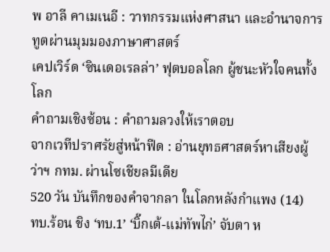พ อาลี คาเมเนอี : วาทกรรมแห่งศาสนา และอำนาจการทูตผ่านมุมมองภาษาศาสตร์
เคปเวิร์ด ‘ซินเดอเรลล่า’ ฟุตบอลโลก ผู้ชนะหัวใจคนทั้งโลก
คำถามเชิงซ้อน : คำถามลวงให้เราตอบ
จากเวทีปราศรัยสู่หน้าฟีด : อ่านยุทธศาสตร์หาเสียงผู้ว่าฯ กทม. ผ่านโซเชียลมีเดีย
520 วัน บันทึกของคำจากลา ในโลกหลังกำแพง (14)
ทบ.ร้อน ชิง ‘ทบ.1’ ‘บิ๊กเต้-แม่ทัพไก่’ จับตา ห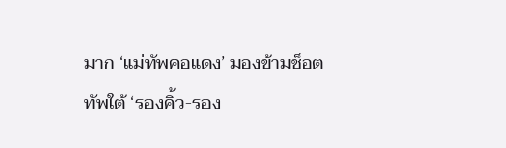มาก ‘แม่ทัพคอแดง’ มองข้ามช็อต ทัพใต้ ‘รองคิ้ว-รอง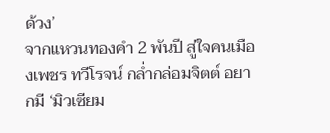ด้วง’
จากแหวนทองคำ 2 พันปี สู่ใจคนเมืองเพชร ทวีโรจน์ กล่ำกล่อมจิตต์ อยากมี ‘มิวเซียม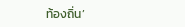ท้องถิ่น’